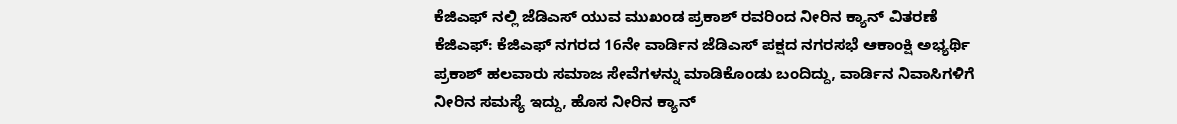ಕೆಜಿಎಫ್ ನಲ್ಲಿ ಜೆಡಿಎಸ್ ಯುವ ಮುಖಂಡ ಪ್ರಕಾಶ್ ರವರಿಂದ ನೀರಿನ ಕ್ಯಾನ್ ವಿತರಣೆ
ಕೆಜಿಎಫ್: ಕೆಜಿಎಫ್ ನಗರದ 16ನೇ ವಾರ್ಡಿನ ಜೆಡಿಎಸ್ ಪಕ್ಷದ ನಗರಸಭೆ ಆಕಾಂಕ್ಷಿ ಅಭ್ಯರ್ಥಿ ಪ್ರಕಾಶ್ ಹಲವಾರು ಸಮಾಜ ಸೇವೆಗಳನ್ನು ಮಾಡಿಕೊಂಡು ಬಂದಿದ್ದು, ವಾರ್ಡಿನ ನಿವಾಸಿಗಳಿಗೆ ನೀರಿನ ಸಮಸ್ಯೆ ಇದ್ದು, ಹೊಸ ನೀರಿನ ಕ್ಯಾನ್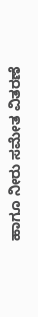ಹಾಗೂ ನೀರು ಸಮೇತ ವಿತರಣೆ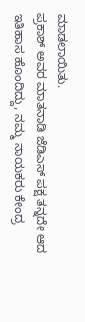ಮಾಡಲಾಯಿತು.
ಪ್ರಕಾಶ್ ಅವರ ಮಾತನಾಡಿ ಜೆಡಿಎಸ್ ಪಕ್ಷ ತನ್ನದೇ ಆದ ಇತಿಹಾಸ ಹೊಂದಿದ್ದು, ನಮ್ಮ ನಾಯಕರು ಕೇಂದ್ರ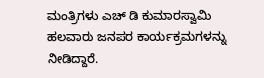ಮಂತ್ರಿಗಳು ಎಚ್ ಡಿ ಕುಮಾರಸ್ವಾಮಿ ಹಲವಾರು ಜನಪರ ಕಾರ್ಯಕ್ರಮಗಳನ್ನು ನೀಡಿದ್ದಾರೆ.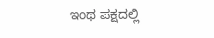ಇಂಥ ಪಕ್ಷದಲ್ಲಿ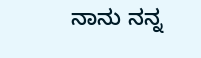ನಾನು ನನ್ನ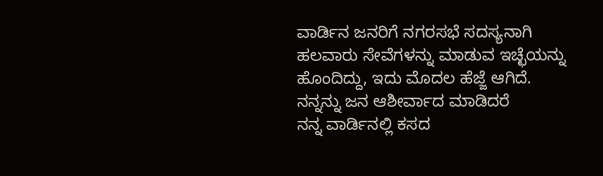ವಾರ್ಡಿನ ಜನರಿಗೆ ನಗರಸಭೆ ಸದಸ್ಯನಾಗಿ ಹಲವಾರು ಸೇವೆಗಳನ್ನು ಮಾಡುವ ಇಚ್ಛೆಯನ್ನು ಹೊಂದಿದ್ದು, ಇದು ಮೊದಲ ಹೆಜ್ಜೆ ಆಗಿದೆ. ನನ್ನನ್ನು ಜನ ಆಶೀರ್ವಾದ ಮಾಡಿದರೆ
ನನ್ನ ವಾರ್ಡಿನಲ್ಲಿ ಕಸದ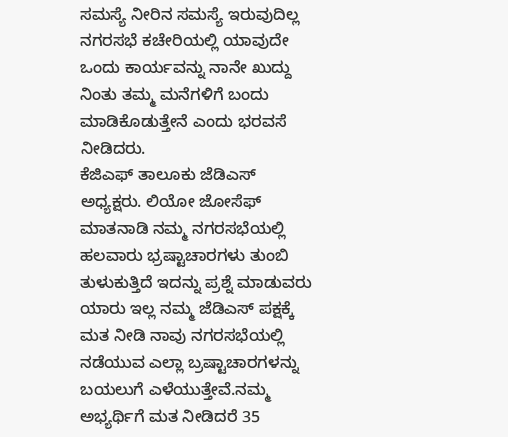ಸಮಸ್ಯೆ ನೀರಿನ ಸಮಸ್ಯೆ ಇರುವುದಿಲ್ಲ ನಗರಸಭೆ ಕಚೇರಿಯಲ್ಲಿ ಯಾವುದೇ ಒಂದು ಕಾರ್ಯವನ್ನು ನಾನೇ ಖುದ್ದು ನಿಂತು ತಮ್ಮ ಮನೆಗಳಿಗೆ ಬಂದು ಮಾಡಿಕೊಡುತ್ತೇನೆ ಎಂದು ಭರವಸೆ ನೀಡಿದರು.
ಕೆಜಿಎಫ್ ತಾಲೂಕು ಜೆಡಿಎಸ್ ಅಧ್ಯಕ್ಷರು. ಲಿಯೋ ಜೋಸೆಫ್ ಮಾತನಾಡಿ ನಮ್ಮ ನಗರಸಭೆಯಲ್ಲಿ ಹಲವಾರು ಭ್ರಷ್ಟಾಚಾರಗಳು ತುಂಬಿ ತುಳುಕುತ್ತಿದೆ ಇದನ್ನು ಪ್ರಶ್ನೆ ಮಾಡುವರು ಯಾರು ಇಲ್ಲ ನಮ್ಮ ಜೆಡಿಎಸ್ ಪಕ್ಷಕ್ಕೆ ಮತ ನೀಡಿ ನಾವು ನಗರಸಭೆಯಲ್ಲಿ ನಡೆಯುವ ಎಲ್ಲಾ ಬ್ರಷ್ಟಾಚಾರಗಳನ್ನು ಬಯಲುಗೆ ಎಳೆಯುತ್ತೇವೆ.ನಮ್ಮ ಅಭ್ಯರ್ಥಿಗೆ ಮತ ನೀಡಿದರೆ 35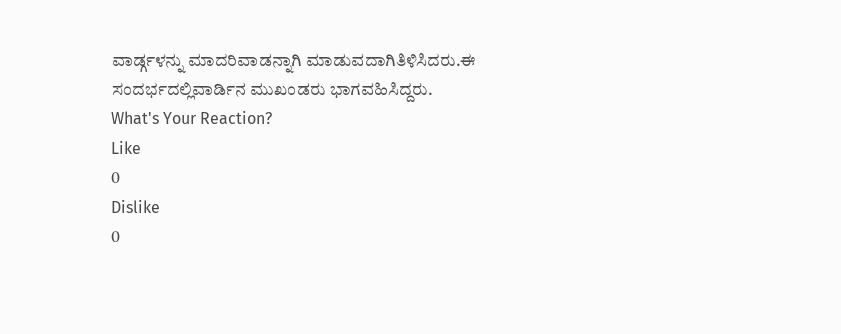ವಾರ್ಡ್ಗಳನ್ನು ಮಾದರಿವಾಡನ್ನಾಗಿ ಮಾಡುವದಾಗಿತಿಳಿಸಿದರು.ಈ ಸಂದರ್ಭದಲ್ಲಿವಾರ್ಡಿನ ಮುಖಂಡರು ಭಾಗವಹಿಸಿದ್ದರು.
What's Your Reaction?
Like
0
Dislike
0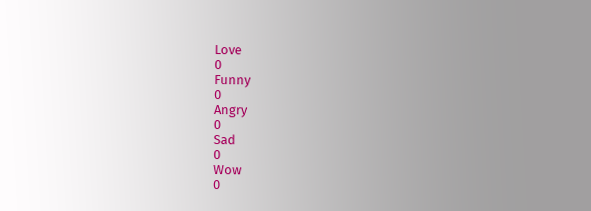Love
0
Funny
0
Angry
0
Sad
0
Wow
0